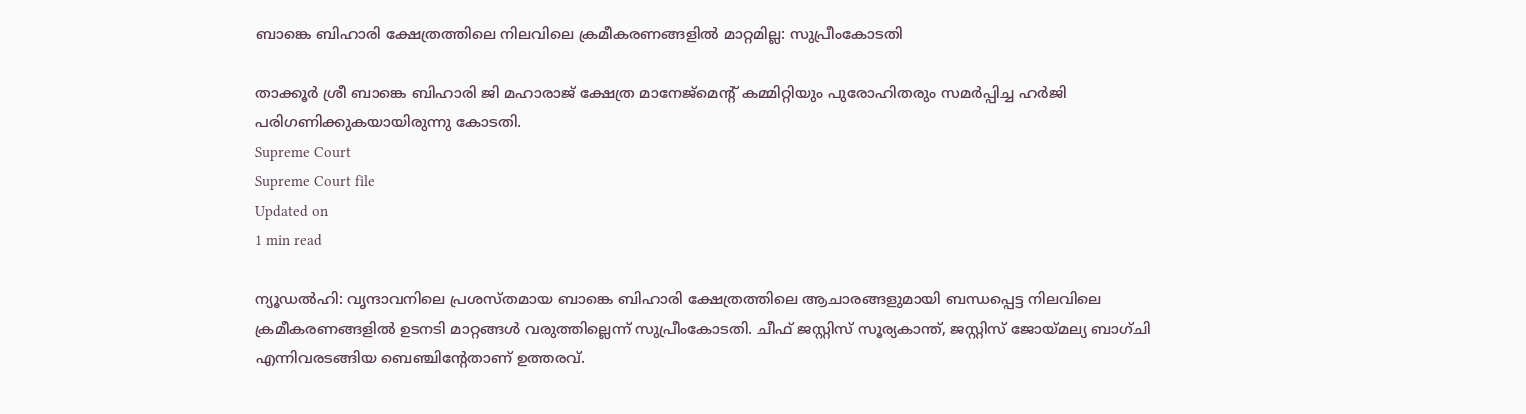ബാങ്കെ ബിഹാരി ക്ഷേത്രത്തിലെ നിലവിലെ ക്രമീകരണങ്ങളില്‍ മാറ്റമില്ല: സുപ്രീംകോടതി

താക്കൂര്‍ ശ്രീ ബാങ്കെ ബിഹാരി ജി മഹാരാജ് ക്ഷേത്ര മാനേജ്മെന്റ് കമ്മിറ്റിയും പുരോഹിതരും സമര്‍പ്പിച്ച ഹര്‍ജി പരിഗണിക്കുകയായിരുന്നു കോടതി.
Supreme Court
Supreme Court file
Updated on
1 min read

ന്യൂഡല്‍ഹി: വൃന്ദാവനിലെ പ്രശസ്തമായ ബാങ്കെ ബിഹാരി ക്ഷേത്രത്തിലെ ആചാരങ്ങളുമായി ബന്ധപ്പെട്ട നിലവിലെ ക്രമീകരണങ്ങളില്‍ ഉടനടി മാറ്റങ്ങള്‍ വരുത്തില്ലെന്ന് സുപ്രീംകോടതി. ചീഫ് ജസ്റ്റിസ് സൂര്യകാന്ത്, ജസ്റ്റിസ് ജോയ്മല്യ ബാഗ്ചി എന്നിവരടങ്ങിയ ബെഞ്ചിന്റേതാണ് ഉത്തരവ്.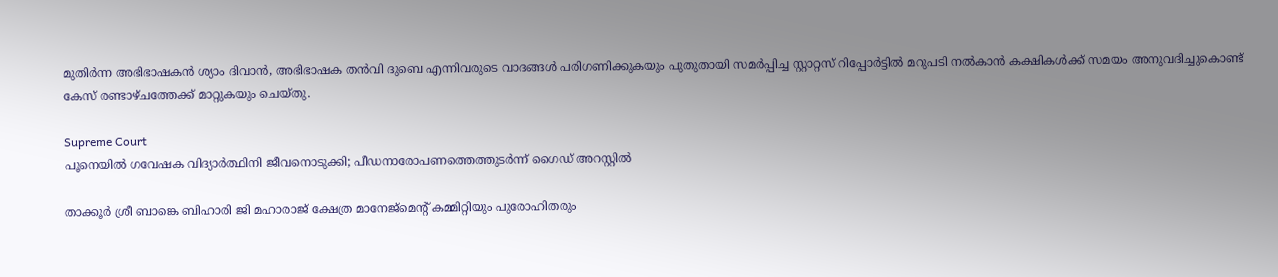മുതിര്‍ന്ന അഭിഭാഷകന്‍ ശ്യാം ദിവാന്‍, അഭിഭാഷക തന്‍വി ദുബെ എന്നിവരുടെ വാദങ്ങള്‍ പരിഗണിക്കുകയും പുതുതായി സമര്‍പ്പിച്ച സ്റ്റാറ്റസ് റിപ്പോര്‍ട്ടില്‍ മറുപടി നല്‍കാന്‍ കക്ഷികള്‍ക്ക് സമയം അനുവദിച്ചുകൊണ്ട് കേസ് രണ്ടാഴ്ചത്തേക്ക് മാറ്റുകയും ചെയ്തു.

Supreme Court
പൂനെയില്‍ ഗവേഷക വിദ്യാര്‍ത്ഥിനി ജീവനൊടുക്കി; പീഡനാരോപണത്തെത്തുടര്‍ന്ന് ഗൈഡ് അറസ്റ്റില്‍

താക്കൂര്‍ ശ്രീ ബാങ്കെ ബിഹാരി ജി മഹാരാജ് ക്ഷേത്ര മാനേജ്മെന്റ് കമ്മിറ്റിയും പുരോഹിതരും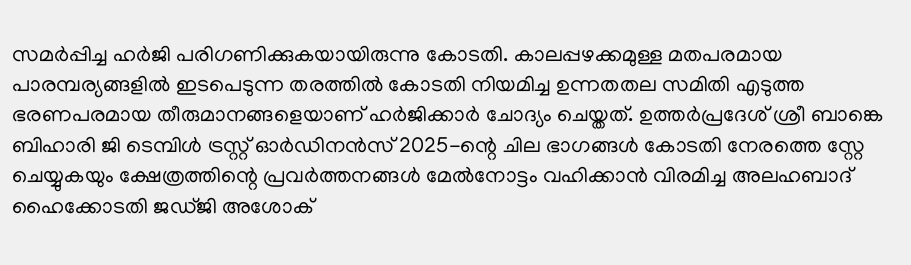സമര്‍പ്പിച്ച ഹര്‍ജി പരിഗണിക്കുകയായിരുന്നു കോടതി. കാലപ്പഴക്കമുള്ള മതപരമായ പാരമ്പര്യങ്ങളില്‍ ഇടപെടുന്ന തരത്തില്‍ കോടതി നിയമിച്ച ഉന്നതതല സമിതി എടുത്ത ഭരണപരമായ തീരുമാനങ്ങളെയാണ് ഹര്‍ജിക്കാര്‍ ചോദ്യം ചെയ്തത്. ഉത്തര്‍പ്രദേശ് ശ്രീ ബാങ്കെ ബിഹാരി ജി ടെമ്പിള്‍ ട്രസ്റ്റ് ഓര്‍ഡിനന്‍സ് 2025-ന്റെ ചില ഭാഗങ്ങള്‍ കോടതി നേരത്തെ സ്റ്റേ ചെയ്യുകയും ക്ഷേത്രത്തിന്റെ പ്രവര്‍ത്തനങ്ങള്‍ മേല്‍നോട്ടം വഹിക്കാന്‍ വിരമിച്ച അലഹബാദ് ഹൈക്കോടതി ജഡ്ജി അശോക്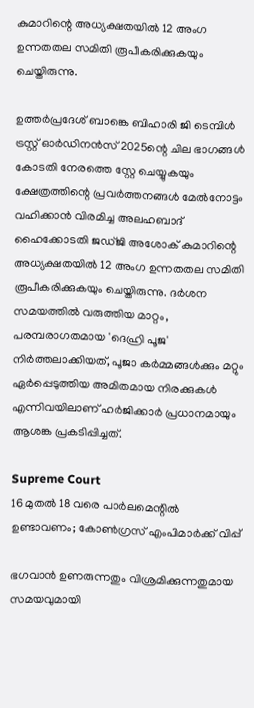കുമാറിന്റെ അധ്യക്ഷതയില്‍ 12 അംഗ ഉന്നതതല സമിതി രൂപീകരിക്കുകയും ചെയ്തിരുന്നു.

ഉത്തര്‍പ്രദേശ് ബാങ്കെ ബിഹാരി ജി ടെമ്പിള്‍ ട്രസ്റ്റ് ഓര്‍ഡിനന്‍സ് 2025ന്റെ ചില ഭാഗങ്ങള്‍ കോടതി നേരത്തെ സ്റ്റേ ചെയ്യുകയും ക്ഷേത്രത്തിന്റെ പ്രവര്‍ത്തനങ്ങള്‍ മേല്‍നോട്ടം വഹിക്കാന്‍ വിരമിച്ച അലഹബാദ് ഹൈക്കോടതി ജഡ്ജി അശോക് കുമാറിന്റെ അധ്യക്ഷതയില്‍ 12 അംഗ ഉന്നതതല സമിതി രൂപീകരിക്കുകയും ചെയ്തിരുന്നു. ദര്‍ശന സമയത്തില്‍ വരുത്തിയ മാറ്റം, പരമ്പരാഗതമായ 'ദെഹ്രി പൂജ' നിര്‍ത്തലാക്കിയത്, പൂജാ കര്‍മ്മങ്ങള്‍ക്കും മറ്റും ഏര്‍പ്പെടുത്തിയ അമിതമായ നിരക്കുകള്‍ എന്നിവയിലാണ് ഹര്‍ജിക്കാര്‍ പ്രധാനമായും ആശങ്ക പ്രകടിപ്പിച്ചത്.

Supreme Court
16 മുതല്‍ 18 വരെ പാര്‍ലമെന്റില്‍ ഉണ്ടാവണം; കോണ്‍ഗ്രസ് എംപിമാര്‍ക്ക് വിപ്പ്

ഭഗവാന്‍ ഉണരുന്നതും വിശ്രമിക്കുന്നതുമായ സമയവുമായി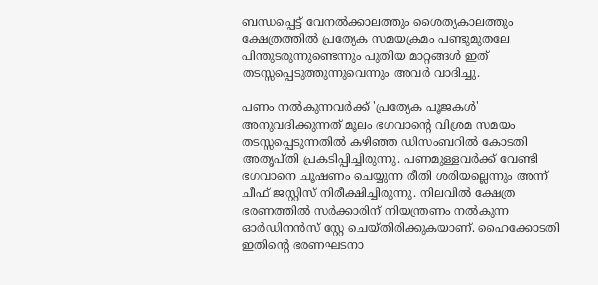ബന്ധപ്പെട്ട് വേനല്‍ക്കാലത്തും ശൈത്യകാലത്തും ക്ഷേത്രത്തില്‍ പ്രത്യേക സമയക്രമം പണ്ടുമുതലേ പിന്തുടരുന്നുണ്ടെന്നും പുതിയ മാറ്റങ്ങള്‍ ഇത് തടസ്സപ്പെടുത്തുന്നുവെന്നും അവര്‍ വാദിച്ചു.

പണം നല്‍കുന്നവര്‍ക്ക് 'പ്രത്യേക പൂജകള്‍' അനുവദിക്കുന്നത് മൂലം ഭഗവാന്റെ വിശ്രമ സമയം തടസ്സപ്പെടുന്നതില്‍ കഴിഞ്ഞ ഡിസംബറില്‍ കോടതി അതൃപ്തി പ്രകടിപ്പിച്ചിരുന്നു. പണമുള്ളവര്‍ക്ക് വേണ്ടി ഭഗവാനെ ചൂഷണം ചെയ്യുന്ന രീതി ശരിയല്ലെന്നും അന്ന് ചീഫ് ജസ്റ്റിസ് നിരീക്ഷിച്ചിരുന്നു. നിലവില്‍ ക്ഷേത്ര ഭരണത്തില്‍ സര്‍ക്കാരിന് നിയന്ത്രണം നല്‍കുന്ന ഓര്‍ഡിനന്‍സ് സ്റ്റേ ചെയ്തിരിക്കുകയാണ്. ഹൈക്കോടതി ഇതിന്റെ ഭരണഘടനാ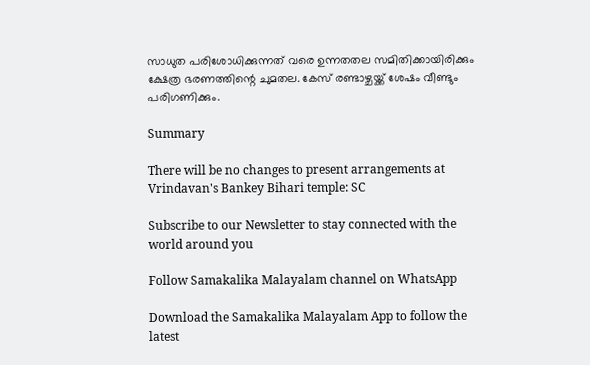സാധുത പരിശോധിക്കുന്നത് വരെ ഉന്നതതല സമിതിക്കായിരിക്കും ക്ഷേത്ര ഭരണത്തിന്റെ ചുമതല. കേസ് രണ്ടാഴ്ചയ്ക്ക് ശേഷം വീണ്ടും പരിഗണിക്കും.

Summary

There will be no changes to present arrangements at Vrindavan's Bankey Bihari temple: SC

Subscribe to our Newsletter to stay connected with the world around you

Follow Samakalika Malayalam channel on WhatsApp

Download the Samakalika Malayalam App to follow the latest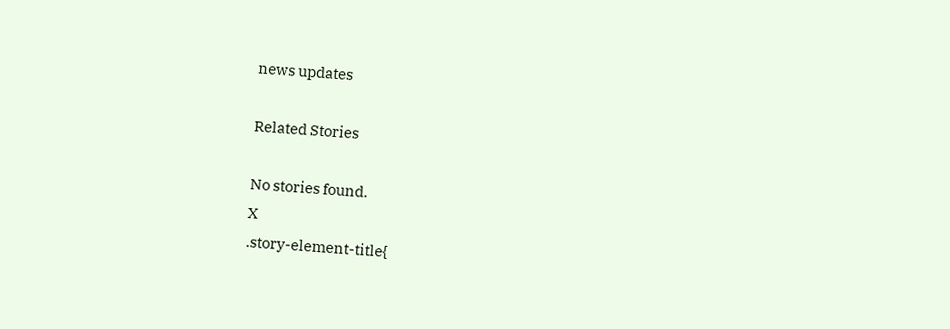news updates

Related Stories

No stories found.
X
.story-element-title{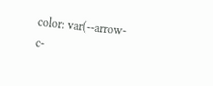color: var(--arrow-c-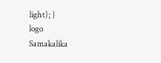light); }
logo
Samakalika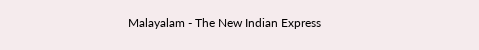Malayalam - The New Indian Express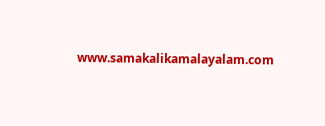www.samakalikamalayalam.com